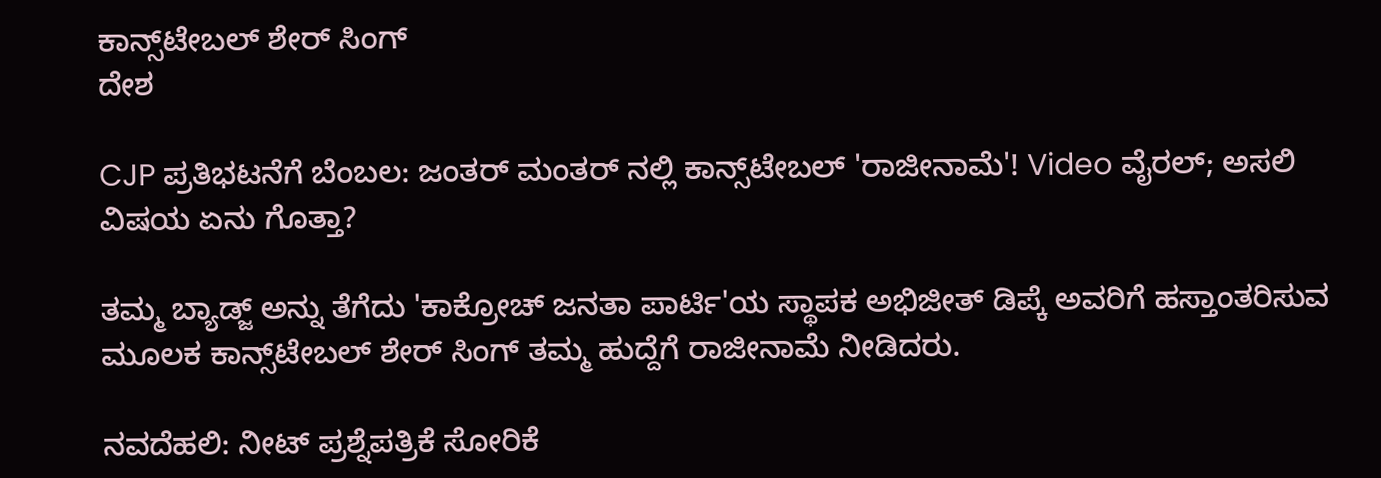ಕಾನ್ಸ್‌ಟೇಬಲ್ ಶೇರ್ ಸಿಂಗ್
ದೇಶ

CJP ಪ್ರತಿಭಟನೆಗೆ ಬೆಂಬಲ: ಜಂತರ್ ಮಂತರ್ ನಲ್ಲಿ ಕಾನ್ಸ್‌ಟೇಬಲ್ 'ರಾಜೀನಾಮೆ'! Video ವೈರಲ್; ಅಸಲಿ ವಿಷಯ ಏನು ಗೊತ್ತಾ?

ತಮ್ಮ ಬ್ಯಾಡ್ಜ್ ಅನ್ನು ತೆಗೆದು 'ಕಾಕ್ರೋಚ್ ಜನತಾ ಪಾರ್ಟಿ'ಯ ಸ್ಥಾಪಕ ಅಭಿಜೀತ್ ಡಿಪ್ಕೆ ಅವರಿಗೆ ಹಸ್ತಾಂತರಿಸುವ ಮೂಲಕ ಕಾನ್ಸ್‌ಟೇಬಲ್ ಶೇರ್ ಸಿಂಗ್ ತಮ್ಮ ಹುದ್ದೆಗೆ ರಾಜೀನಾಮೆ ನೀಡಿದರು.

ನವದೆಹಲಿ: ನೀಟ್ ಪ್ರಶ್ನೆಪತ್ರಿಕೆ ಸೋರಿಕೆ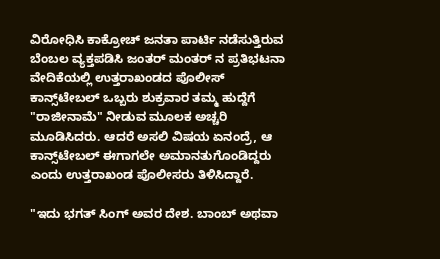ವಿರೋಧಿಸಿ ಕಾಕ್ರೋಚ್ ಜನತಾ ಪಾರ್ಟಿ ನಡೆಸುತ್ತಿರುವ ಬೆಂಬಲ ವ್ಯಕ್ತಪಡಿಸಿ ಜಂತರ್ ಮಂತರ್ ನ ಪ್ರತಿಭಟನಾ ವೇದಿಕೆಯಲ್ಲಿ ಉತ್ತರಾಖಂಡದ ಪೊಲೀಸ್ ಕಾನ್ಸ್‌ಟೇಬಲ್ ಒಬ್ಬರು ಶುಕ್ರವಾರ ತಮ್ಮ ಹುದ್ದೆಗೆ "ರಾಜೀನಾಮೆ" ನೀಡುವ ಮೂಲಕ ಅಚ್ಚರಿ ಮೂಡಿಸಿದರು. ಆದರೆ ಅಸಲಿ ವಿಷಯ ಏನಂದ್ರೆ, ಆ ಕಾನ್ಸ್‌ಟೇಬಲ್ ಈಗಾಗಲೇ ಅಮಾನತುಗೊಂಡಿದ್ದರು ಎಂದು ಉತ್ತರಾಖಂಡ ಪೊಲೀಸರು ತಿಳಿಸಿದ್ದಾರೆ.

"ಇದು ಭಗತ್ ಸಿಂಗ್ ಅವರ ದೇಶ. ಬಾಂಬ್ ಅಥವಾ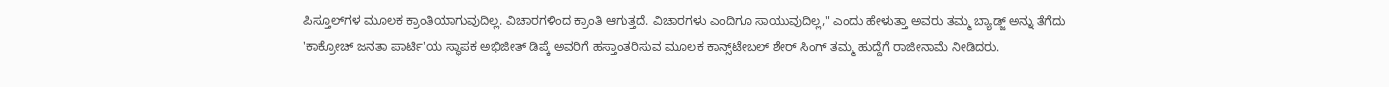ಪಿಸ್ತೂಲ್‌ಗಳ ಮೂಲಕ ಕ್ರಾಂತಿಯಾಗುವುದಿಲ್ಲ. ವಿಚಾರಗಳಿಂದ ಕ್ರಾಂತಿ ಆಗುತ್ತದೆ. ವಿಚಾರಗಳು ಎಂದಿಗೂ ಸಾಯುವುದಿಲ್ಲ," ಎಂದು ಹೇಳುತ್ತಾ ಅವರು ತಮ್ಮ ಬ್ಯಾಡ್ಜ್ ಅನ್ನು ತೆಗೆದು 'ಕಾಕ್ರೋಚ್ ಜನತಾ ಪಾರ್ಟಿ'ಯ ಸ್ಥಾಪಕ ಅಭಿಜೀತ್ ಡಿಪ್ಕೆ ಅವರಿಗೆ ಹಸ್ತಾಂತರಿಸುವ ಮೂಲಕ ಕಾನ್ಸ್‌ಟೇಬಲ್ ಶೇರ್ ಸಿಂಗ್ ತಮ್ಮ ಹುದ್ದೆಗೆ ರಾಜೀನಾಮೆ ನೀಡಿದರು.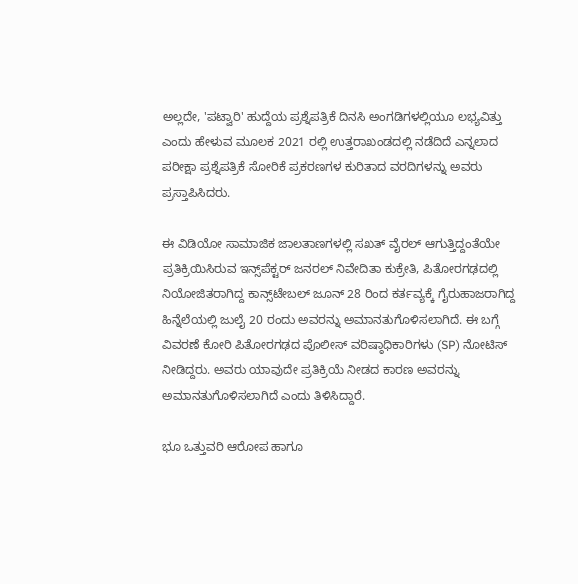ಅಲ್ಲದೇ, 'ಪಟ್ವಾರಿ' ಹುದ್ದೆಯ ಪ್ರಶ್ನೆಪತ್ರಿಕೆ ದಿನಸಿ ಅಂಗಡಿಗಳಲ್ಲಿಯೂ ಲಭ್ಯವಿತ್ತು ಎಂದು ಹೇಳುವ ಮೂಲಕ 2021 ರಲ್ಲಿ ಉತ್ತರಾಖಂಡದಲ್ಲಿ ನಡೆದಿದೆ ಎನ್ನಲಾದ ಪರೀಕ್ಷಾ ಪ್ರಶ್ನೆಪತ್ರಿಕೆ ಸೋರಿಕೆ ಪ್ರಕರಣಗಳ ಕುರಿತಾದ ವರದಿಗಳನ್ನು ಅವರು ಪ್ರಸ್ತಾಪಿಸಿದರು.

ಈ ವಿಡಿಯೋ ಸಾಮಾಜಿಕ ಜಾಲತಾಣಗಳಲ್ಲಿ ಸಖತ್ ವೈರಲ್ ಆಗುತ್ತಿದ್ದಂತೆಯೇ ಪ್ರತಿಕ್ರಿಯಿಸಿರುವ ಇನ್ಸ್‌ಪೆಕ್ಟರ್ ಜನರಲ್ ನಿವೇದಿತಾ ಕುಕ್ರೇತಿ, ಪಿತೋರಗಢದಲ್ಲಿ ನಿಯೋಜಿತರಾಗಿದ್ದ ಕಾನ್ಸ್‌ಟೇಬಲ್ ಜೂನ್ 28 ರಿಂದ ಕರ್ತವ್ಯಕ್ಕೆ ಗೈರುಹಾಜರಾಗಿದ್ದ ಹಿನ್ನೆಲೆಯಲ್ಲಿ ಜುಲೈ 20 ರಂದು ಅವರನ್ನು ಅಮಾನತುಗೊಳಿಸಲಾಗಿದೆ. ಈ ಬಗ್ಗೆ ವಿವರಣೆ ಕೋರಿ ಪಿತೋರಗಢದ ಪೊಲೀಸ್ ವರಿಷ್ಠಾಧಿಕಾರಿಗಳು (SP) ನೋಟಿಸ್ ನೀಡಿದ್ದರು. ಅವರು ಯಾವುದೇ ಪ್ರತಿಕ್ರಿಯೆ ನೀಡದ ಕಾರಣ ಅವರನ್ನು ಅಮಾನತುಗೊಳಿಸಲಾಗಿದೆ ಎಂದು ತಿಳಿಸಿದ್ದಾರೆ.

ಭೂ ಒತ್ತುವರಿ ಆರೋಪ ಹಾಗೂ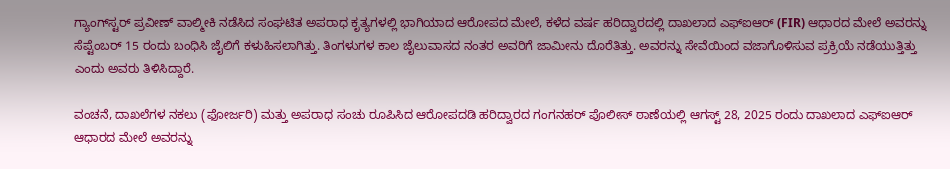ಗ್ಯಾಂಗ್‌ಸ್ಟರ್ ಪ್ರವೀಣ್ ವಾಲ್ಮೀಕಿ ನಡೆಸಿದ ಸಂಘಟಿತ ಅಪರಾಧ ಕೃತ್ಯಗಳಲ್ಲಿ ಭಾಗಿಯಾದ ಆರೋಪದ ಮೇಲೆ, ಕಳೆದ ವರ್ಷ ಹರಿದ್ವಾರದಲ್ಲಿ ದಾಖಲಾದ ಎಫ್‌ಐಆರ್ (FIR) ಆಧಾರದ ಮೇಲೆ ಅವರನ್ನು ಸೆಪ್ಟೆಂಬರ್ 15 ರಂದು ಬಂಧಿಸಿ ಜೈಲಿಗೆ ಕಳುಹಿಸಲಾಗಿತ್ತು. ತಿಂಗಳುಗಳ ಕಾಲ ಜೈಲುವಾಸದ ನಂತರ ಅವರಿಗೆ ಜಾಮೀನು ದೊರೆತಿತ್ತು. ಅವರನ್ನು ಸೇವೆಯಿಂದ ವಜಾಗೊಳಿಸುವ ಪ್ರಕ್ರಿಯೆ ನಡೆಯುತ್ತಿತ್ತು ಎಂದು ಅವರು ತಿಳಿಸಿದ್ದಾರೆ.

ವಂಚನೆ, ದಾಖಲೆಗಳ ನಕಲು (ಫೋರ್ಜರಿ) ಮತ್ತು ಅಪರಾಧ ಸಂಚು ರೂಪಿಸಿದ ಆರೋಪದಡಿ ಹರಿದ್ವಾರದ ಗಂಗನಹರ್ ಪೊಲೀಸ್ ಠಾಣೆಯಲ್ಲಿ ಆಗಸ್ಟ್ 28, 2025 ರಂದು ದಾಖಲಾದ ಎಫ್‌ಐಆರ್ ಆಧಾರದ ಮೇಲೆ ಅವರನ್ನು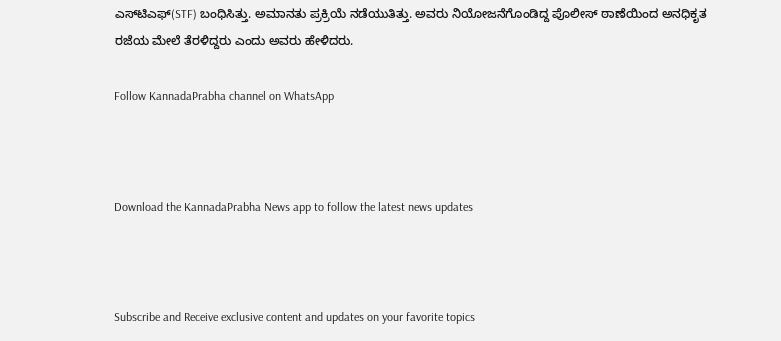ಎಸ್‌ಟಿಎಫ್(STF) ಬಂಧಿಸಿತ್ತು. ಅಮಾನತು ಪ್ರಕ್ರಿಯೆ ನಡೆಯುತಿತ್ತು. ಅವರು ನಿಯೋಜನೆಗೊಂಡಿದ್ದ ಪೊಲೀಸ್ ಠಾಣೆಯಿಂದ ಅನಧಿಕೃತ ರಜೆಯ ಮೇಲೆ ತೆರಳಿದ್ದರು ಎಂದು ಅವರು ಹೇಳಿದರು.

Follow KannadaPrabha channel on WhatsApp



Download the KannadaPrabha News app to follow the latest news updates



Subscribe and Receive exclusive content and updates on your favorite topics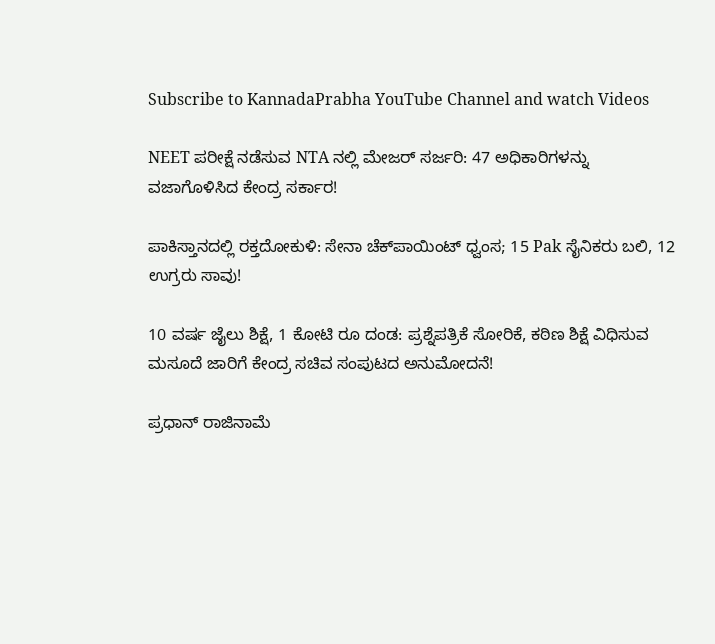Subscribe to KannadaPrabha YouTube Channel and watch Videos

NEET ಪರೀಕ್ಷೆ ನಡೆಸುವ NTA ನಲ್ಲಿ ಮೇಜರ್ ಸರ್ಜರಿ: 47 ಅಧಿಕಾರಿಗಳನ್ನು ವಜಾಗೊಳಿಸಿದ ಕೇಂದ್ರ ಸರ್ಕಾರ!

ಪಾಕಿಸ್ತಾನದಲ್ಲಿ ರಕ್ತದೋಕುಳಿ: ಸೇನಾ ಚೆಕ್‌ಪಾಯಿಂಟ್‌ ಧ್ವಂಸ; 15 Pak ಸೈನಿಕರು ಬಲಿ, 12 ಉಗ್ರರು ಸಾವು!

10 ವರ್ಷ ಜೈಲು ಶಿಕ್ಷೆ, 1 ಕೋಟಿ ರೂ ದಂಡ: ಪ್ರಶ್ನೆಪತ್ರಿಕೆ ಸೋರಿಕೆ, ಕಠಿಣ ಶಿಕ್ಷೆ ವಿಧಿಸುವ ಮಸೂದೆ ಜಾರಿಗೆ ಕೇಂದ್ರ ಸಚಿವ ಸಂಪುಟದ ಅನುಮೋದನೆ!

ಪ್ರಧಾನ್ ರಾಜಿನಾಮೆ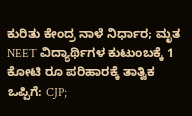ಕುರಿತು ಕೇಂದ್ರ ನಾಳೆ ನಿರ್ಧಾರ; ಮೃತ NEET ವಿದ್ಯಾರ್ಥಿಗಳ ಕುಟುಂಬಕ್ಕೆ 1 ಕೋಟಿ ರೂ ಪರಿಹಾರಕ್ಕೆ ತಾತ್ವಿಕ ಒಪ್ಪಿಗೆ: CJP;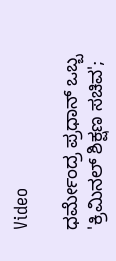Video

ಧರ್ಮೇಂದ್ರ ಪ್ರಧಾನ್ ಒಬ್ಬ 'ಕ್ರಿಮಿನಲ್ ಶಿಕ್ಷಣ ಸಚಿವ';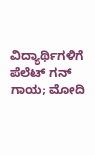ವಿದ್ಯಾರ್ಥಿಗಳಿಗೆ ಪೆಲೆಟ್ ಗನ್ ಗಾಯ; ಮೋದಿ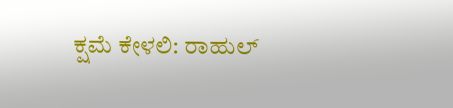ಕ್ಷಮೆ ಕೇಳಲಿ: ರಾಹುಲ್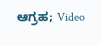ಆಗ್ರಹ; Video